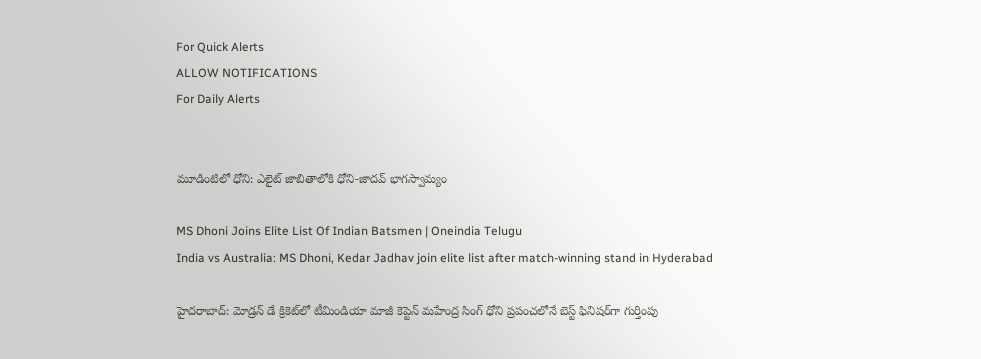For Quick Alerts
ALLOW NOTIFICATIONS
For Daily Alerts


మూడింటిలో ధోని: ఎలైట్ జాబితాలోకి ధోని-జాదవ్ భాగస్వామ్యం

MS Dhoni Joins Elite List Of Indian Batsmen | Oneindia Telugu
India vs Australia: MS Dhoni, Kedar Jadhav join elite list after match-winning stand in Hyderabad

హైదరాబాద్: మోడ్రన్ డే క్రికెట్‌లో టీమిండియా మాజీ కెప్టెన్ మహేంద్ర సింగ్ ధోని ప్రపంచలోనే బెస్ట్ ఫినిషర్‌గా గుర్తింపు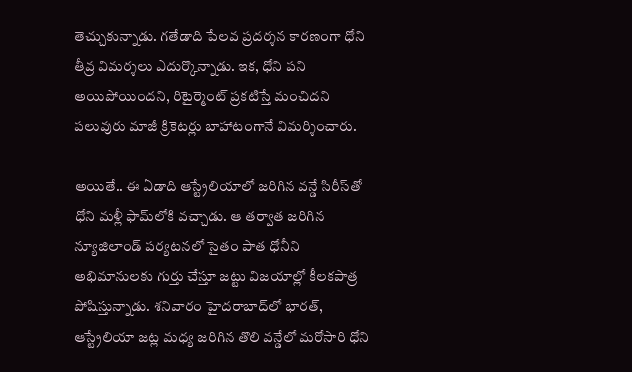తెచ్చుకున్నాడు. గతేడాది పేలవ ప్రదర్శన కారణంగా ధోని తీవ్ర విమర్శలు ఎదుర్కొన్నాడు. ఇక, ధోని పని అయిపోయిందని, రిటైర్మెంట్ ప్రకటిస్తే మంచిదని పలువురు మాజీ క్రికెటర్లు బాహాటంగానే విమర్శించారు.

అయితే.. ఈ ఏడాది ఆస్ట్రేలియాలో జరిగిన వన్డే సిరీస్‌తో ధోని మళ్లీ ఫామ్‌లోకి వచ్చాడు. ఆ తర్వాత జరిగిన న్యూజిలాండ్ పర్యటనలో సైతం పాత ధోనీని అభిమానులకు గుర్తు చేస్తూ జట్టు విజయాల్లో కీలకపాత్ర పోషిస్తున్నాడు. శనివారం హైదరాబాద్‌లో భారత్, ఆస్ట్రేలియా జట్ల మధ్య జరిగిన తొలి వన్డేలో మరోసారి ధోని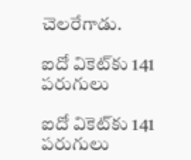చెలరేగాడు.

ఐదో వికెట్‌కు 141 పరుగులు

ఐదో వికెట్‌కు 141 పరుగులు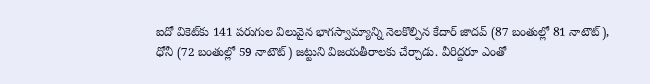ఐదో వికెట్‌కు 141 పరుగుల విలువైన భాగస్వామ్యాన్ని నెలకొల్పిన కేదార్ జాదవ్ (87 బంతుల్లో 81 నాటౌట్), ధోనీ (72 బంతుల్లో 59 నాటౌట్) జట్టుని విజయతీరాలకు చేర్చాడు. వీరిద్దరూ ఎంతో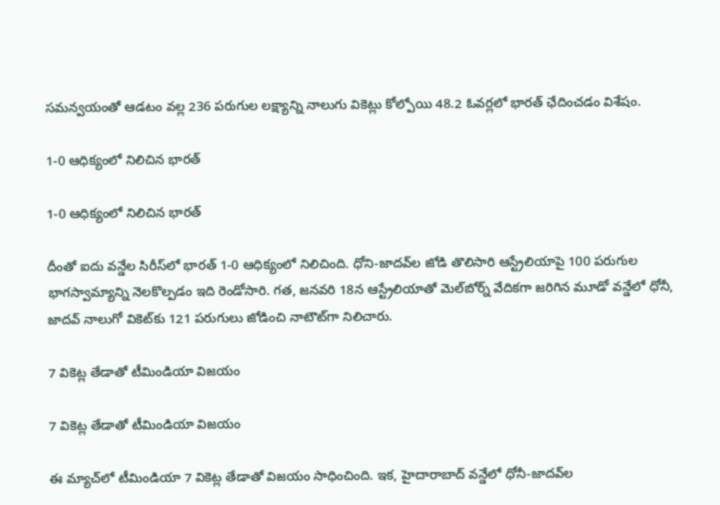సమన్వయంతో ఆడటం వల్ల 236 పరుగుల లక్ష్యాన్ని నాలుగు వికెట్లు కోల్పోయి 48.2 ఓవర్లలో భారత్ ఛేదించడం విశేషం.

1-0 ఆధిక్యంలో నిలిచిన భారత్

1-0 ఆధిక్యంలో నిలిచిన భారత్

దీంతో ఐదు వన్డేల సిరీస్‌లో భారత్ 1-0 ఆధిక్యంలో నిలిచింది. ధోని-జాదవ్‌ల జోడి తొలిసారి ఆస్ట్రేలియాపై 100 పరుగుల భాగస్వామ్యాన్ని నెలకొల్పడం ఇది రెండోసారి. గత, జనవరి 18న ఆస్ట్రేలియాతో మెల్‌బోర్న్ వేదికగా జరిగిన మూడో వన్డేలో ధోనీ, జాదవ్ నాలుగో వికెట్‌కు 121 పరుగులు జోడించి నాటౌట్‌గా నిలిచారు.

7 వికెట్ల తేడాతో టీమిండియా విజయం

7 వికెట్ల తేడాతో టీమిండియా విజయం

ఈ మ్యాచ్‌లో టీమిండియా 7 వికెట్ల తేడాతో విజయం సాధించింది. ఇక, హైదారాబాద్ వన్డేలో ధోనీ-జాదవ్‌ల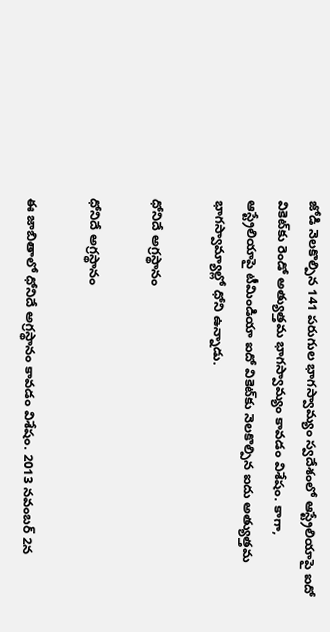జోడి నెలకొల్పిన 141 పరుగుల భాగస్వామ్యం స్వదేశంలో ఆస్ట్రేలియాపై ఐదో వికెట్‌కు రెండో అత్యుత్తమ భాగస్వామ్యం కావడం విశేషం. కాగా, ఆస్ట్రేలియాపై టీమిండియా ఐదో వికెట్‌కు నెలకొల్పిన ఐదు అత్యుత్తమ భాగస్వామ్యాల్లో ధోని ఉన్నాడు.

ధోనిదే అగ్రస్థానం

ధోనిదే అగ్రస్థానం

ఈ జాబితాలో ధోనిదే అగ్రస్థానం కావడం విశేషం. 2013 నవంబర్‌ 2న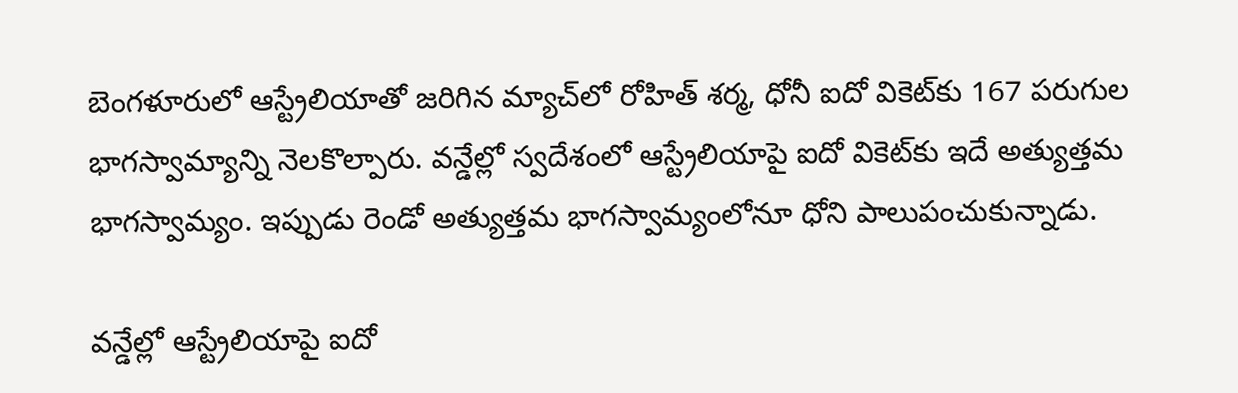బెంగళూరులో ఆస్ట్రేలియాతో జరిగిన మ్యాచ్‌లో రోహిత్ శర్మ, ధోనీ ఐదో వికెట్‌కు 167 పరుగుల భాగస్వామ్యాన్ని నెలకొల్పారు. వన్డేల్లో స్వదేశంలో ఆస్ట్రేలియాపై ఐదో వికెట్‌కు ఇదే అత్యుత్తమ భాగస్వామ్యం. ఇప్పుడు రెండో అత్యుత్తమ భాగస్వామ్యంలోనూ ధోని పాలుపంచుకున్నాడు.

వన్డేల్లో ఆస్ట్రేలియాపై ఐదో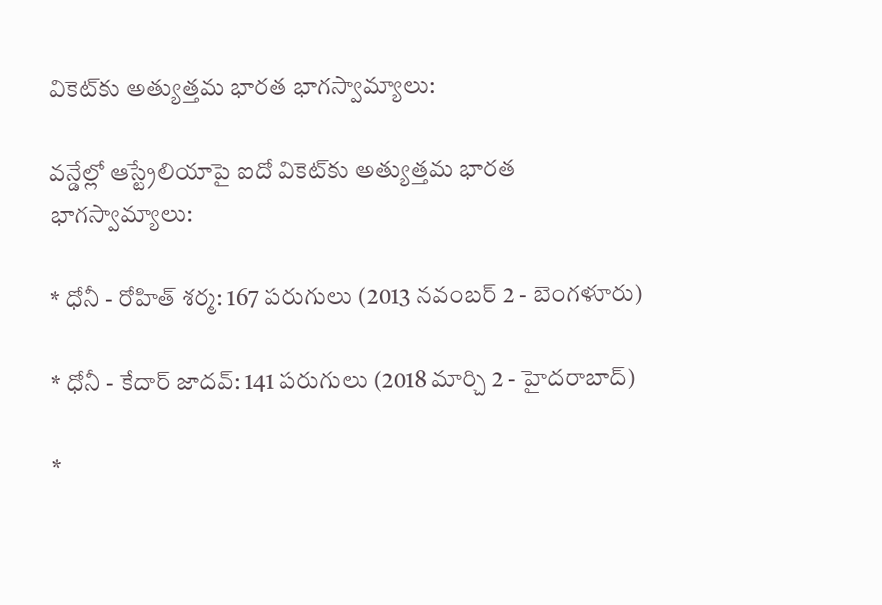వికెట్‌కు అత్యుత్తమ భారత భాగస్వామ్యాలు:

వన్డేల్లో ఆస్ట్రేలియాపై ఐదో వికెట్‌కు అత్యుత్తమ భారత భాగస్వామ్యాలు:

* ధోనీ - రోహిత్ శర్మ: 167 పరుగులు (2013 నవంబర్ 2 - బెంగళూరు)

* ధోనీ - కేదార్ జాదవ్: 141 పరుగులు (2018 మార్చి 2 - హైదరాబాద్)

*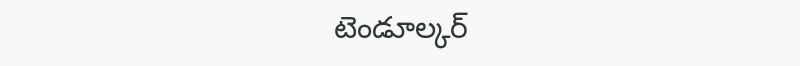టెండూల్కర్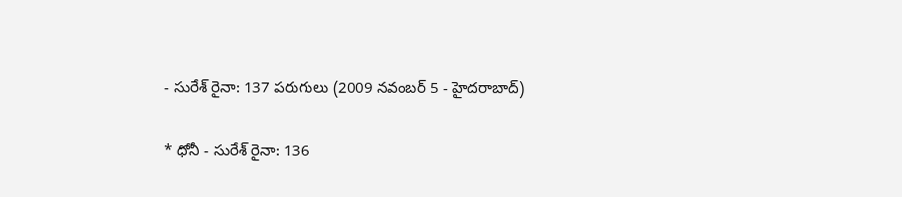- సురేశ్ రైనా: 137 పరుగులు (2009 నవంబర్ 5 - హైదరాబాద్)

* ధోనీ - సురేశ్ రైనా: 136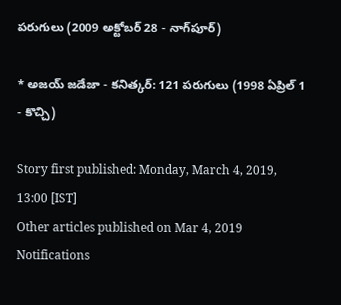పరుగులు (2009 అక్టోబర్ 28 - నాగ్‌పూర్)

* అజయ్ జడేజా - కనిత్కర్: 121 పరుగులు (1998 ఏప్రిల్ 1 - కొచ్చి)

Story first published: Monday, March 4, 2019, 13:00 [IST]
Other articles published on Mar 4, 2019
Notifications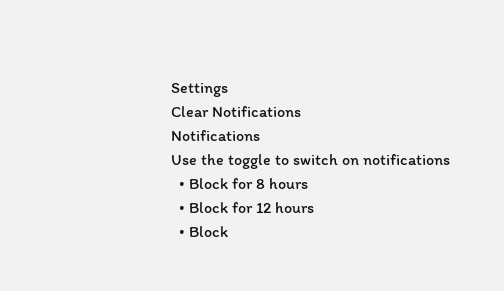Settings
Clear Notifications
Notifications
Use the toggle to switch on notifications
  • Block for 8 hours
  • Block for 12 hours
  • Block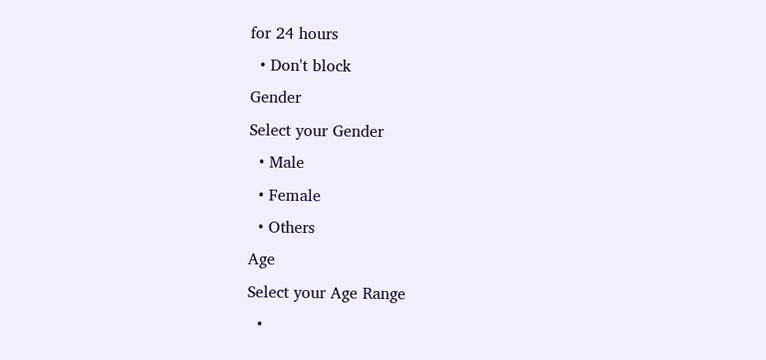for 24 hours
  • Don't block
Gender
Select your Gender
  • Male
  • Female
  • Others
Age
Select your Age Range
  •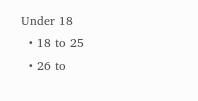Under 18
  • 18 to 25
  • 26 to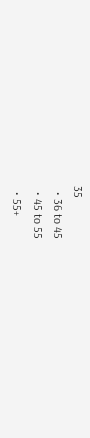35
  • 36 to 45
  • 45 to 55
  • 55+